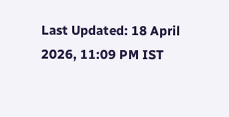Last Updated: 18 April 2026, 11:09 PM IST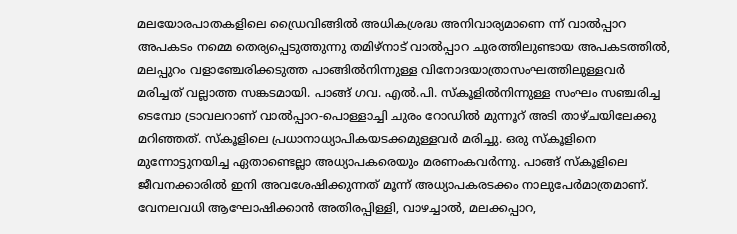മലയോരപാതകളിലെ ഡ്രൈവിങ്ങിൽ അധികശ്രദ്ധ അനിവാര്യമാണെ ന്ന് വാൽപ്പാറ അപകടം നമ്മെ തെര്യപ്പെടുത്തുന്നു തമിഴ്നാട് വാൽപ്പാറ ചുരത്തിലുണ്ടായ അപകടത്തിൽ, മലപ്പുറം വളാഞ്ചേരിക്കടുത്ത പാങ്ങിൽനിന്നുള്ള വിനോദയാത്രാസംഘത്തിലുള്ളവർ മരിച്ചത് വല്ലാത്ത സങ്കടമായി. പാങ്ങ് ഗവ. എൽ.പി. സ്കൂളിൽനിന്നുള്ള സംഘം സഞ്ചരിച്ച ടെമ്പോ ട്രാവലറാണ് വാൽപ്പാറ-പൊള്ളാച്ചി ചുരം റോഡിൽ മുന്നൂറ് അടി താഴ്ചയിലേക്കു മറിഞ്ഞത്. സ്കൂളിലെ പ്രധാനാധ്യാപികയടക്കമുള്ളവർ മരിച്ചു. ഒരു സ്കൂളിനെ മുന്നോട്ടുനയിച്ച ഏതാണ്ടെല്ലാ അധ്യാപകരെയും മരണംകവർന്നു. പാങ്ങ് സ്കൂളിലെ ജീവനക്കാരിൽ ഇനി അവശേഷിക്കുന്നത് മൂന്ന് അധ്യാപകരടക്കം നാലുപേർമാത്രമാണ്. വേനലവധി ആഘോഷിക്കാൻ അതിരപ്പിള്ളി, വാഴച്ചാൽ, മലക്കപ്പാറ,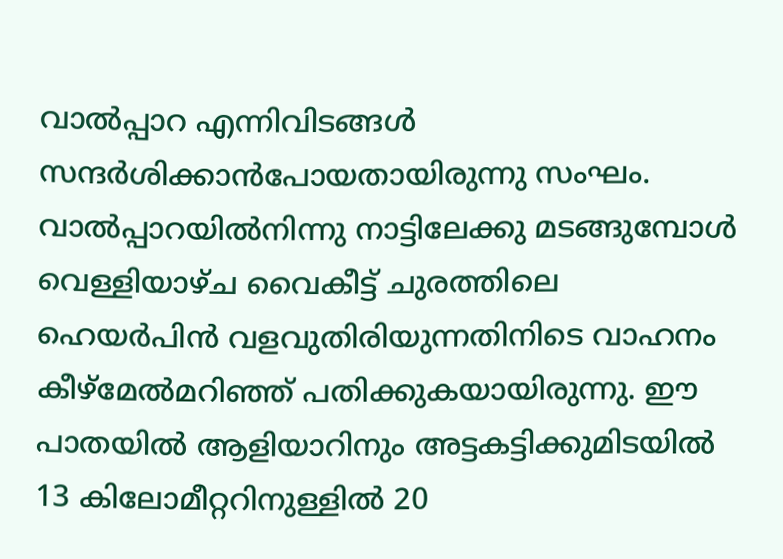വാൽപ്പാറ എന്നിവിടങ്ങൾ സന്ദർശിക്കാൻപോയതായിരുന്നു സംഘം. വാൽപ്പാറയിൽനിന്നു നാട്ടിലേക്കു മടങ്ങുമ്പോൾ വെള്ളിയാഴ്ച വൈകീട്ട് ചുരത്തിലെ ഹെയർപിൻ വളവുതിരിയുന്നതിനിടെ വാഹനം കീഴ്മേൽമറിഞ്ഞ് പതിക്കുകയായിരുന്നു. ഈ പാതയിൽ ആളിയാറിനും അട്ടകട്ടിക്കുമിടയിൽ 13 കിലോമീറ്ററിനുള്ളിൽ 20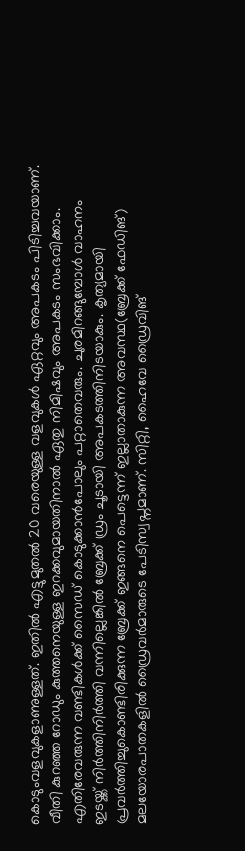കൊടുംവളവുകളാണുള്ളത്. ഇതിൽ എട്ടുമുതൽ 20 വരെയുള്ള വളവുകൾ ഏറ്റവും അപകടം പിടിച്ചവയാണ്. വീതി കുറഞ്ഞ റോഡും കുത്തനെയുള്ള ഇറക്കവുമായതിനാൽ ഏതു നിമിഷവും അപകടം സംഭവിക്കാം. എതിരേവരുന്ന വണ്ടികൾക്ക് സൈഡ് കൊടുക്കാൻപോലും പറ്റാതെവരും. ചുരമിറങ്ങുമ്പോൾ വാഹനം ഇടയ്ക്ക് നിർത്തിനിർത്തി വന്നില്ലെങ്കിൽ ബ്രേക്ക് ഡ്രം ചൂടായി അപകടത്തിനിടയാകും. കൃത്യമായി പ്രവർത്തിച്ചുകൊണ്ടിരിക്കുന്ന ബ്രേക്ക് ഇങ്ങനെ പെട്ടെന്ന് ഇല്ലാതാകുന്ന അവസ്ഥ(ബ്രേക്ക് ഫേഡിങ്) മലയോരപാതകളിൽ ഡ്രൈവർമാരുടെ പേടിസ്വപ്നമാണ്. സിറ്റി, ഹൈവേ ഡ്രൈവിങ്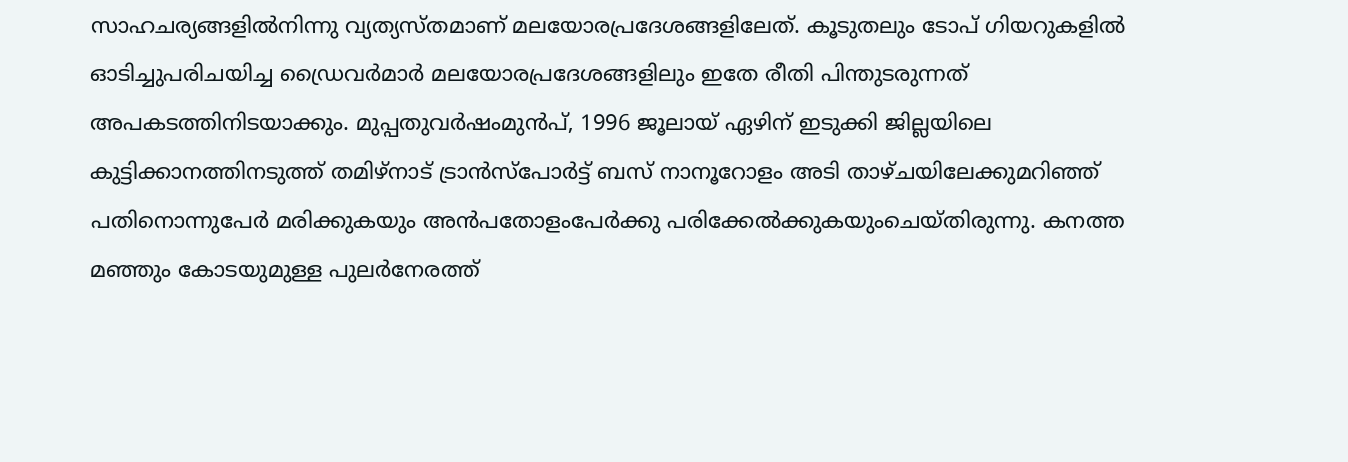സാഹചര്യങ്ങളിൽനിന്നു വ്യത്യസ്തമാണ് മലയോരപ്രദേശങ്ങളിലേത്. കൂടുതലും ടോപ് ഗിയറുകളിൽ ഓടിച്ചുപരിചയിച്ച ഡ്രൈവർമാർ മലയോരപ്രദേശങ്ങളിലും ഇതേ രീതി പിന്തുടരുന്നത് അപകടത്തിനിടയാക്കും. മുപ്പതുവർഷംമുൻപ്, 1996 ജൂലായ് ഏഴിന് ഇടുക്കി ജില്ലയിലെ കുട്ടിക്കാനത്തിനടുത്ത് തമിഴ്നാട് ട്രാൻസ്പോർട്ട് ബസ് നാനൂറോളം അടി താഴ്ചയിലേക്കുമറിഞ്ഞ് പതിനൊന്നുപേർ മരിക്കുകയും അൻപതോളംപേർക്കു പരിക്കേൽക്കുകയുംചെയ്തിരുന്നു. കനത്ത മഞ്ഞും കോടയുമുള്ള പുലർനേരത്ത്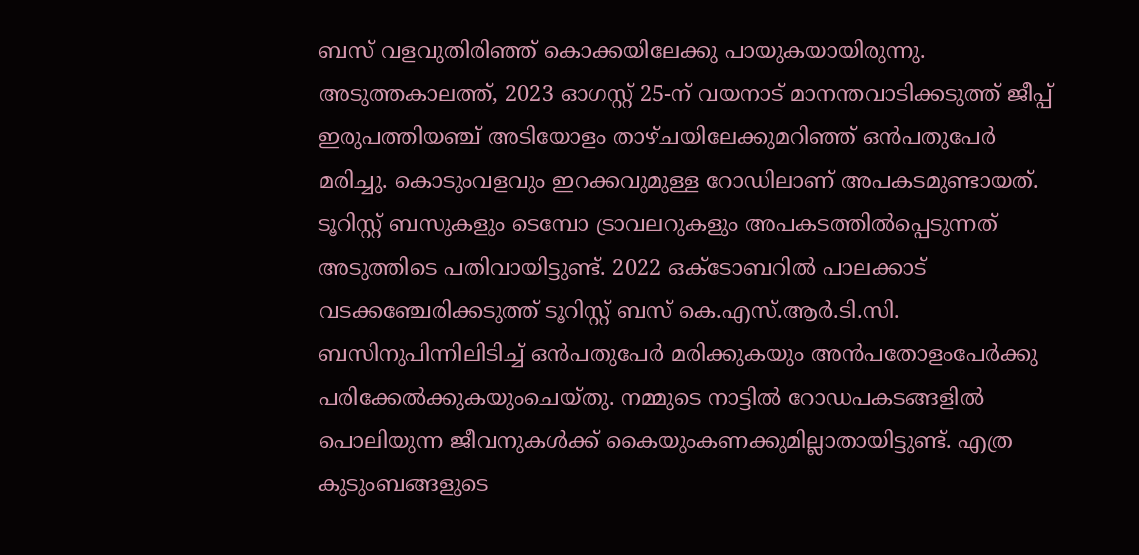ബസ് വളവുതിരിഞ്ഞ് കൊക്കയിലേക്കു പായുകയായിരുന്നു. അടുത്തകാലത്ത്, 2023 ഓഗസ്റ്റ് 25-ന് വയനാട് മാനന്തവാടിക്കടുത്ത് ജീപ്പ് ഇരുപത്തിയഞ്ച് അടിയോളം താഴ്ചയിലേക്കുമറിഞ്ഞ് ഒൻപതുപേർ മരിച്ചു. കൊടുംവളവും ഇറക്കവുമുള്ള റോഡിലാണ് അപകടമുണ്ടായത്. ടൂറിസ്റ്റ് ബസുകളും ടെമ്പോ ട്രാവലറുകളും അപകടത്തിൽപ്പെടുന്നത് അടുത്തിടെ പതിവായിട്ടുണ്ട്. 2022 ഒക്ടോബറിൽ പാലക്കാട് വടക്കഞ്ചേരിക്കടുത്ത് ടൂറിസ്റ്റ് ബസ് കെ.എസ്.ആർ.ടി.സി. ബസിനുപിന്നിലിടിച്ച് ഒൻപതുപേർ മരിക്കുകയും അൻപതോളംപേർക്കു പരിക്കേൽക്കുകയുംചെയ്തു. നമ്മുടെ നാട്ടിൽ റോഡപകടങ്ങളിൽ പൊലിയുന്ന ജീവനുകൾക്ക് കൈയുംകണക്കുമില്ലാതായിട്ടുണ്ട്. എത്ര കുടുംബങ്ങളുടെ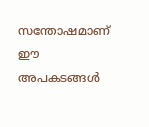സന്തോഷമാണ് ഈ അപകടങ്ങൾ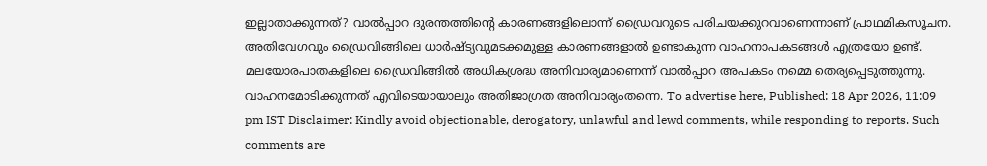ഇല്ലാതാക്കുന്നത്? വാൽപ്പാറ ദുരന്തത്തിന്റെ കാരണങ്ങളിലൊന്ന് ഡ്രൈവറുടെ പരിചയക്കുറവാണെന്നാണ് പ്രാഥമികസൂചന. അതിവേഗവും ഡ്രൈവിങ്ങിലെ ധാർഷ്ട്യവുമടക്കമുള്ള കാരണങ്ങളാൽ ഉണ്ടാകുന്ന വാഹനാപകടങ്ങൾ എത്രയോ ഉണ്ട്. മലയോരപാതകളിലെ ഡ്രൈവിങ്ങിൽ അധികശ്രദ്ധ അനിവാര്യമാണെന്ന് വാൽപ്പാറ അപകടം നമ്മെ തെര്യപ്പെടുത്തുന്നു. വാഹനമോടിക്കുന്നത് എവിടെയായാലും അതിജാഗ്രത അനിവാര്യംതന്നെ. To advertise here, Published: 18 Apr 2026, 11:09 pm IST Disclaimer: Kindly avoid objectionable, derogatory, unlawful and lewd comments, while responding to reports. Such comments are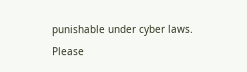punishable under cyber laws. Please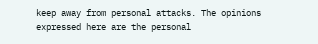keep away from personal attacks. The opinions expressed here are the personal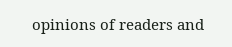opinions of readers and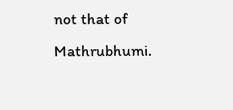not that of Mathrubhumi.